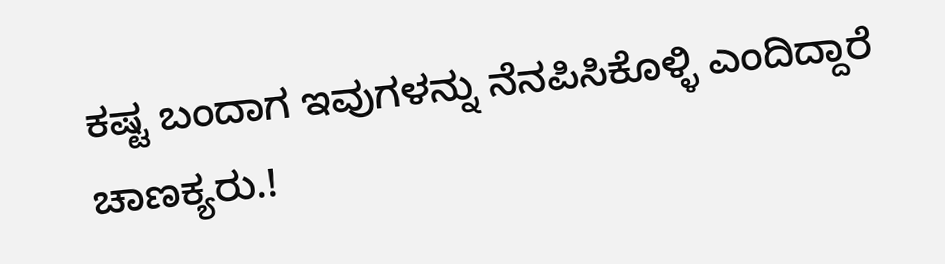ಕಷ್ಟ ಬಂದಾಗ ಇವುಗಳನ್ನು ನೆನಪಿಸಿಕೊಳ್ಳಿ ಎಂದಿದ್ದಾರೆ ಚಾಣಕ್ಯರು.!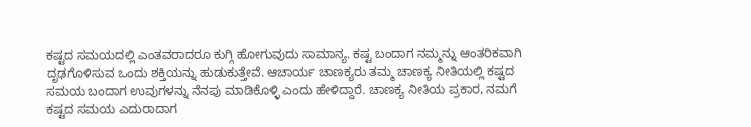ಕಷ್ಟದ ಸಮಯದಲ್ಲಿ ಎಂತವರಾದರೂ ಕುಗ್ಗಿ ಹೋಗುವುದು ಸಾಮಾನ್ಯ. ಕಷ್ಟ ಬಂದಾಗ ನಮ್ಮನ್ನು ಆಂತರಿಕವಾಗಿ ದೃಢಗೊಳಿಸುವ ಒಂದು ಶಕ್ತಿಯನ್ನು ಹುಡುಕುತ್ತೇವೆ. ಆಚಾರ್ಯ ಚಾಣಕ್ಯರು ತಮ್ಮ ಚಾಣಕ್ಯ ನೀತಿಯಲ್ಲಿ ಕಷ್ಟದ ಸಮಯ ಬಂದಾಗ ಉವುಗಳನ್ನು ನೆನಪು ಮಾಡಿಕೊಳ್ಳಿ ಎಂದು ಹೇಳಿದ್ದಾರೆ. ಚಾಣಕ್ಯ ನೀತಿಯ ಪ್ರಕಾರ, ನಮಗೆ ಕಷ್ಟದ ಸಮಯ ಎದುರಾದಾಗ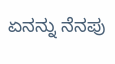ಏನನ್ನು ನೆನಪು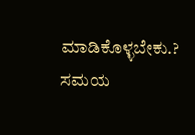ಮಾಡಿಕೊಳ್ಳಬೇಕು.? ಸಮಯ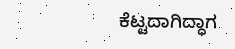ಕೆಟ್ಟದಾಗಿದ್ಧಾಗ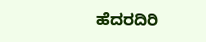ಹೆದರದಿರಿ